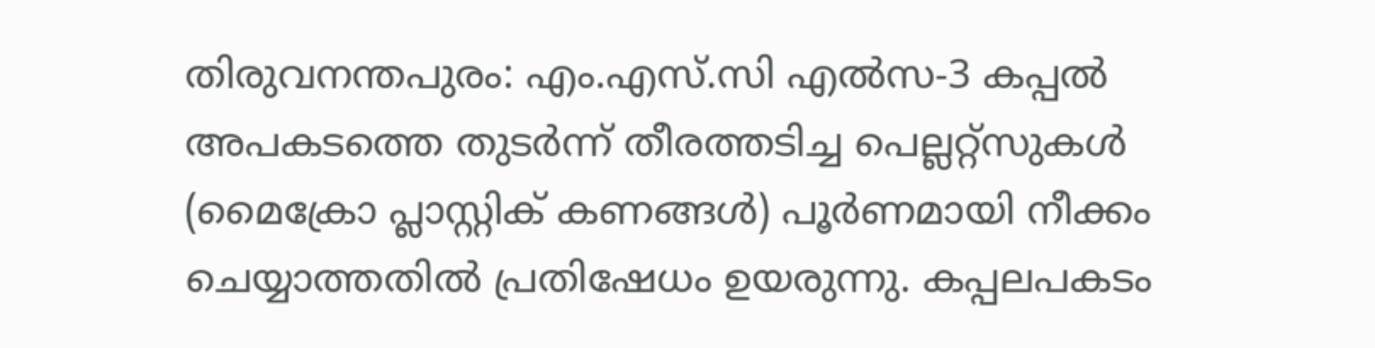തിരുവനന്തപുരം: എം.എസ്.സി എൽസ-3 കപ്പൽ അപകടത്തെ തുടർന്ന് തീരത്തടിച്ച പെല്ലറ്റ്സുകൾ (മൈക്രോ പ്ലാസ്റ്റിക് കണങ്ങൾ) പൂർണമായി നീക്കം ചെയ്യാത്തതിൽ പ്രതിഷേധം ഉയരുന്നു. കപ്പലപകടം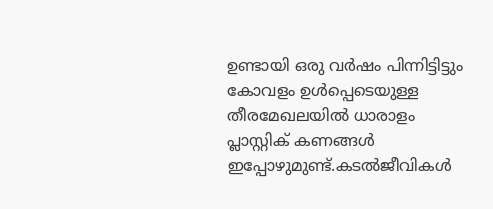ഉണ്ടായി ഒരു വർഷം പിന്നിട്ടിട്ടും കോവളം ഉൾപ്പെടെയുള്ള തീരമേഖലയിൽ ധാരാളം പ്ലാസ്റ്റിക് കണങ്ങൾ ഇപ്പോഴുമുണ്ട്.കടൽജീവികൾ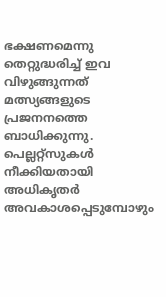ഭക്ഷണമെന്നു തെറ്റുദ്ധരിച്ച് ഇവ വിഴുങ്ങുന്നത് മത്സ്യങ്ങളുടെ പ്രജനനത്തെ ബാധിക്കുന്നു. പെല്ലറ്റ്സുകൾ നീക്കിയതായി അധികൃതർ അവകാശപ്പെടുമ്പോഴും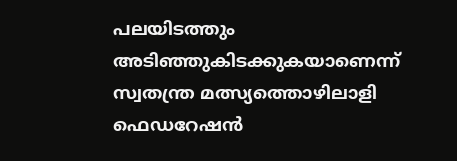പലയിടത്തും അടിഞ്ഞുകിടക്കുകയാണെന്ന് സ്വതന്ത്ര മത്സ്യത്തൊഴിലാളി ഫെഡറേഷൻ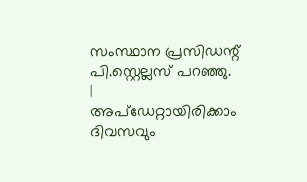സംസ്ഥാന പ്രസിഡന്റ് പി.സ്റ്റെല്ലസ് പറഞ്ഞു.
|
അപ്ഡേറ്റായിരിക്കാം ദിവസവും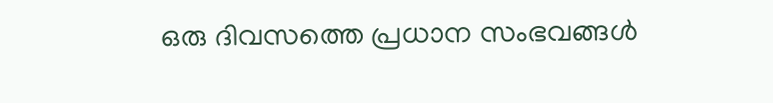ഒരു ദിവസത്തെ പ്രധാന സംഭവങ്ങൾ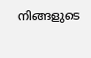നിങ്ങളുടെ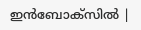ഇൻബോക്സിൽ |